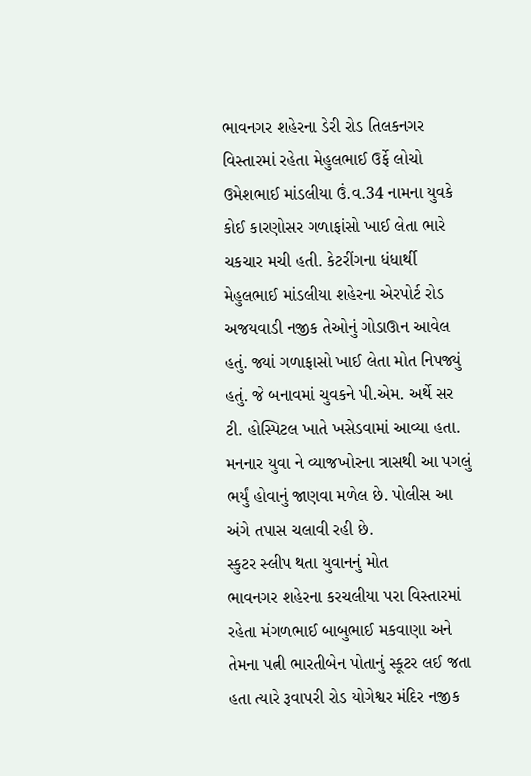ભાવનગર શહેરના ડેરી રોડ તિલકનગર વિસ્તારમાં રહેતા મેહુલભાઈ ઉર્ફે લોચો ઉમેશભાઈ માંડલીયા ઉં.વ.34 નામના યુવકે કોઈ કારણોસર ગળાફાંસો ખાઈ લેતા ભારે ચકચાર મચી હતી. કેટરીંગના ધંધાર્થી મેહુલભાઈ માંડલીયા શહેરના એરપોર્ટ રોડ અજયવાડી નજીક તેઓનું ગોડાઊન આવેલ હતું. જ્યાં ગળાફાસો ખાઈ લેતા મોત નિપજ્યું હતું. જે બનાવમાં ચુવકને પી.એમ. અર્થે સર ટી. હોસ્પિટલ ખાતે ખસેડવામાં આવ્યા હતા. મનનાર યુવા ને વ્યાજખોરના ત્રાસથી આ પગલું ભર્યું હોવાનું જાણવા મળેલ છે. પોલીસ આ અંગે તપાસ ચલાવી રહી છે.
સ્કુટર સ્લીપ થતા યુવાનનું મોત
ભાવનગર શહેરના કરચલીયા પરા વિસ્તારમાં રહેતા મંગળભાઈ બાબુભાઈ મકવાણા અને તેમના પત્ની ભારતીબેન પોતાનું સ્કૂટર લઈ જતા હતા ત્યારે રૂવાપરી રોડ યોગેશ્વર મંદિર નજીક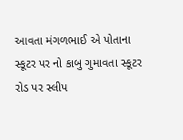આવતા મંગળભાઈ એ પોતાના સ્કૂટર પર નો કાબુ ગુમાવતા સ્કૂટર રોડ પર સ્લીપ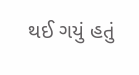થઈ ગયું હતું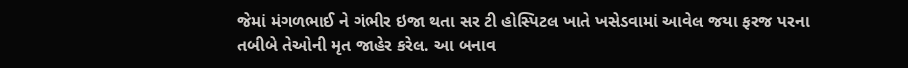જેમાં મંગળભાઈ ને ગંભીર ઇજા થતા સર ટી હોસ્પિટલ ખાતે ખસેડવામાં આવેલ જયા ફરજ પરના તબીબે તેઓની મૃત જાહેર કરેલ. આ બનાવ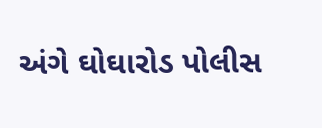અંગે ઘોઘારોડ પોલીસ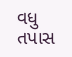વધુ તપાસ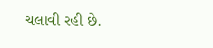ચલાવી રહી છે.